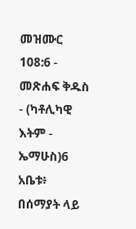መዝሙር 108:6 - መጽሐፍ ቅዱስ - (ካቶሊካዊ እትም - ኤማሁስ)6 አቤቱ፥ በሰማያት ላይ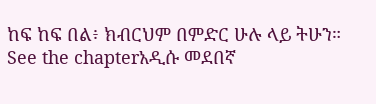ከፍ ከፍ በል፥ ክብርህም በምድር ሁሉ ላይ ትሁን። See the chapterአዲሱ መደበኛ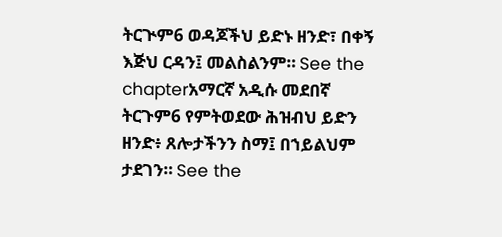ትርጒም6 ወዳጆችህ ይድኑ ዘንድ፣ በቀኝ እጅህ ርዳን፤ መልስልንም። See the chapterአማርኛ አዲሱ መደበኛ ትርጉም6 የምትወደው ሕዝብህ ይድን ዘንድ፥ ጸሎታችንን ስማ፤ በኀይልህም ታደገን። See the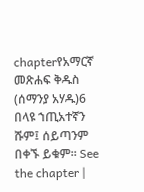chapterየአማርኛ መጽሐፍ ቅዱስ (ሰማንያ አሃዱ)6 በላዩ ኀጢአተኛን ሹም፤ ሰይጣንም በቀኙ ይቁም። See the chapter |